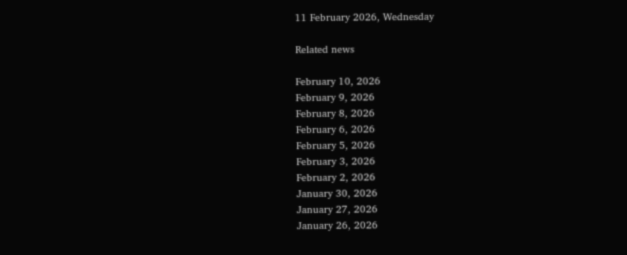11 February 2026, Wednesday

Related news

February 10, 2026
February 9, 2026
February 8, 2026
February 6, 2026
February 5, 2026
February 3, 2026
February 2, 2026
January 30, 2026
January 27, 2026
January 26, 2026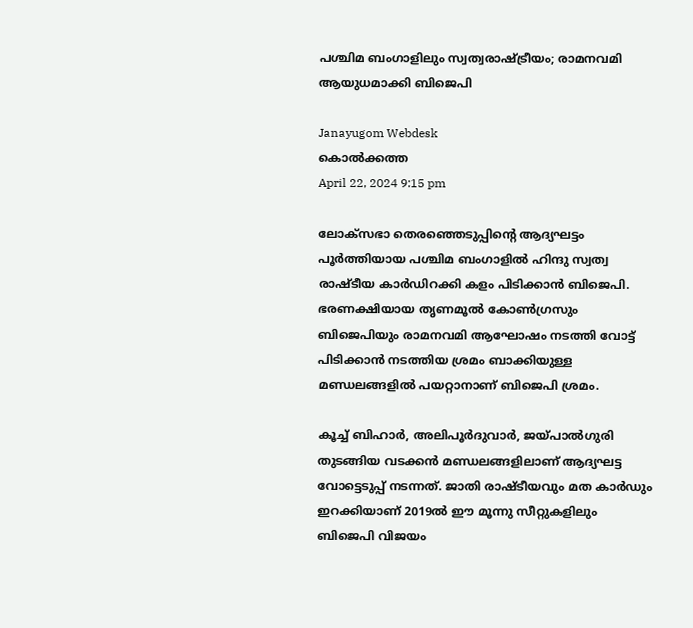പശ്ചിമ ബംഗാളിലും സ്വത്വരാഷ്ട്രീയം; രാമനവമി ആയുധമാക്കി ബിജെപി

Janayugom Webdesk
കൊല്‍ക്കത്ത
April 22, 2024 9:15 pm

ലോക്‌സഭാ തെരഞ്ഞെടുപ്പിന്റെ ആദ്യഘട്ടം പൂര്‍ത്തിയായ പശ്ചിമ ബംഗാളില്‍ ഹിന്ദു സ്വത്വ രാഷ്ടീയ കാര്‍ഡിറക്കി കളം പിടിക്കാന്‍ ബിജെപി. ഭരണക്ഷിയായ തൃണമൂല്‍ കോണ്‍ഗ്രസും ബിജെപിയും രാമനവമി ആഘോഷം നടത്തി വോട്ട് പിടിക്കാന്‍ നടത്തിയ ശ്രമം ബാക്കിയുള്ള മണ്ഡലങ്ങളില്‍ പയറ്റാനാണ് ബിജെപി ശ്രമം.

കൂച്ച് ബിഹാര്‍, അലിപൂര്‍ദുവാര്‍, ജയ്പാല്‍ഗുരി തുടങ്ങിയ വടക്കന്‍ മണ്ഡലങ്ങളിലാണ് ആദ്യഘട്ട വോട്ടെടുപ്പ് നടന്നത്. ജാതി രാഷ്ടീയവും മത കാര്‍ഡും ഇറക്കിയാണ് 2019ല്‍ ഈ മൂന്നു സീറ്റുകളിലും ബിജെപി വിജയം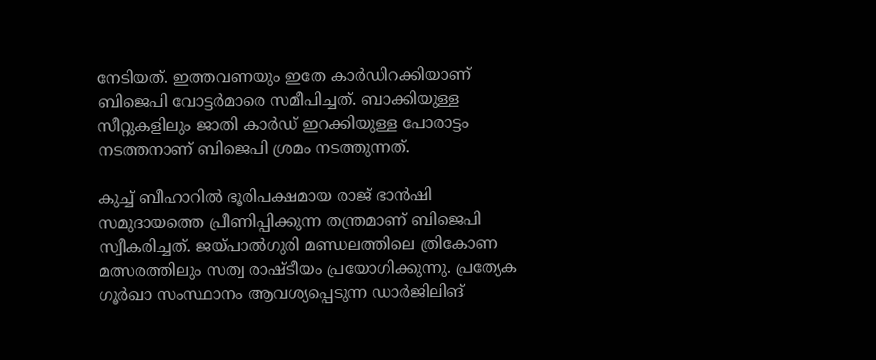നേടിയത്. ഇത്തവണയും ഇതേ കാര്‍ഡിറക്കിയാണ് ബിജെപി വോട്ടര്‍മാരെ സമീപിച്ചത്. ബാക്കിയുള്ള സീറ്റുകളിലും ജാതി കാര്‍ഡ് ഇറക്കിയുള്ള പോരാട്ടം നടത്തനാണ് ബിജെപി ശ്രമം നടത്തുന്നത്.

കുച്ച് ബീഹാറില്‍ ഭൂരിപക്ഷമായ രാജ് ഭാന്‍ഷി സമുദായത്തെ പ്രീണിപ്പിക്കുന്ന തന്ത്രമാണ് ബിജെപി സ്വീകരിച്ചത്. ജയ്പാല്‍ഗുരി മണ്ഡലത്തിലെ ത്രികോണ മത്സരത്തിലും സത്വ രാഷ്ടീയം പ്രയോഗിക്കുന്നു. പ്രത്യേക ഗൂര്‍ഖാ സംസ്ഥാനം ആവശ്യപ്പെടുന്ന ഡാര്‍ജിലിങ്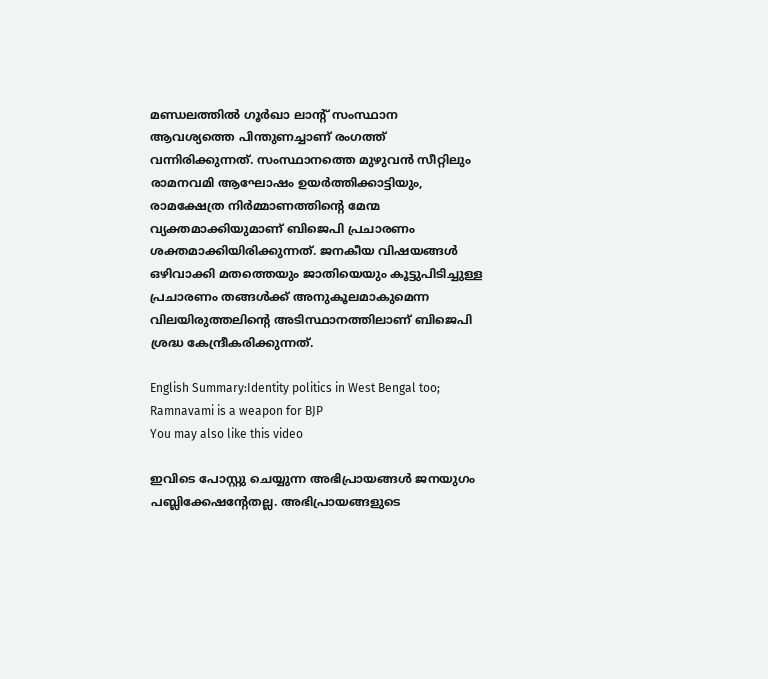മണ്ഡലത്തില്‍ ഗൂര്‍ഖാ ലാന്റ് സംസ്ഥാന ആവശ്യത്തെ പിന്തുണച്ചാണ് രംഗത്ത് വന്നിരിക്കുന്നത്. സംസ്ഥാനത്തെ മുഴുവന്‍ സീറ്റിലും രാമനവമി ആഘോഷം ഉയര്‍ത്തിക്കാട്ടിയും, രാമക്ഷേത്ര നിര്‍മ്മാണത്തിന്റെ മേന്മ വ്യക്തമാക്കിയുമാണ് ബിജെപി പ്രചാരണം ശക്തമാക്കിയിരിക്കുന്നത്. ജനകീയ വിഷയങ്ങള്‍ ഒഴിവാക്കി മതത്തെയും ജാതിയെയും കൂട്ടുപിടിച്ചുള്ള പ്രചാരണം തങ്ങള്‍ക്ക് അനുകൂലമാകുമെന്ന വിലയിരുത്തലിന്റെ അടിസ്ഥാനത്തിലാണ് ബിജെപി ശ്രദ്ധ കേന്ദ്രീകരിക്കുന്നത്.

English Summary:Identity politics in West Bengal too; Ramnavami is a weapon for BJP
You may also like this video

ഇവിടെ പോസ്റ്റു ചെയ്യുന്ന അഭിപ്രായങ്ങള്‍ ജനയുഗം പബ്ലിക്കേഷന്റേതല്ല. അഭിപ്രായങ്ങളുടെ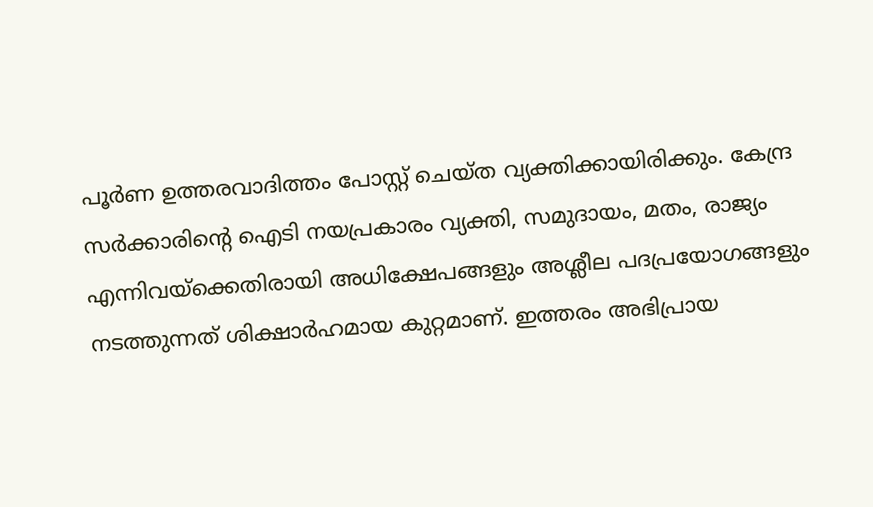പൂര്‍ണ ഉത്തരവാദിത്തം പോസ്റ്റ് ചെയ്ത വ്യക്തിക്കായിരിക്കും. കേന്ദ്ര സര്‍ക്കാരിന്റെ ഐടി നയപ്രകാരം വ്യക്തി, സമുദായം, മതം, രാജ്യം എന്നിവയ്‌ക്കെതിരായി അധിക്ഷേപങ്ങളും അശ്ലീല പദപ്രയോഗങ്ങളും നടത്തുന്നത് ശിക്ഷാര്‍ഹമായ കുറ്റമാണ്. ഇത്തരം അഭിപ്രായ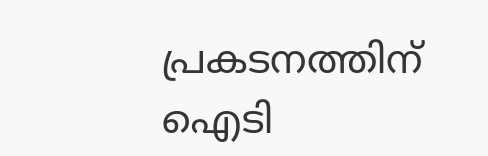പ്രകടനത്തിന് ഐടി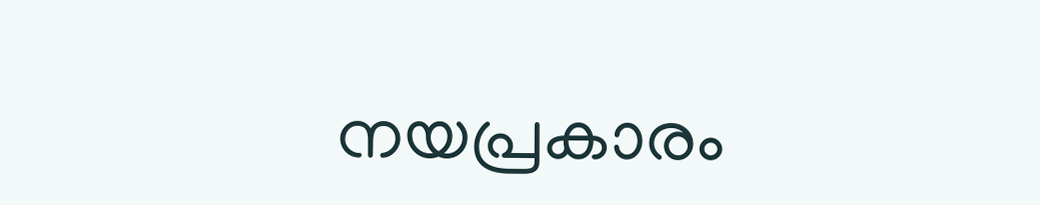നയപ്രകാരം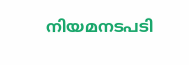നിയമനടപടി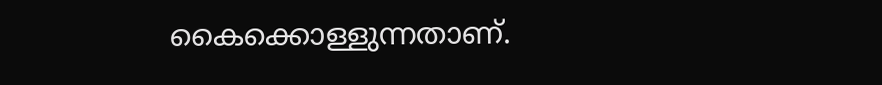കൈക്കൊള്ളുന്നതാണ്.